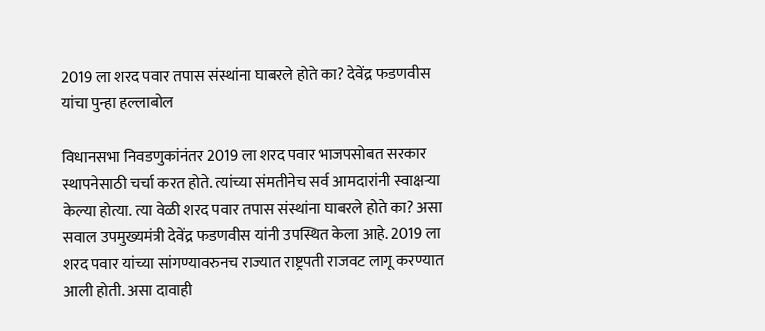2019 ला शरद पवार तपास संस्थांना घाबरले होते का? देवेंद्र फडणवीस यांचा पुन्हा हल्लाबोल

विधानसभा निवडणुकांनंतर 2019 ला शरद पवार भाजपसोबत सरकार स्थापनेसाठी चर्चा करत होते. त्यांच्या संमतीनेच सर्व आमदारांनी स्वाक्षऱ्या केल्या होत्या. त्या वेळी शरद पवार तपास संस्थांना घाबरले होते का? असा सवाल उपमुख्यमंत्री देवेंद्र फडणवीस यांनी उपस्थित केला आहे. 2019 ला शरद पवार यांच्या सांगण्यावरुनच राज्यात राष्ट्रपती राजवट लागू करण्यात आली होती. असा दावाही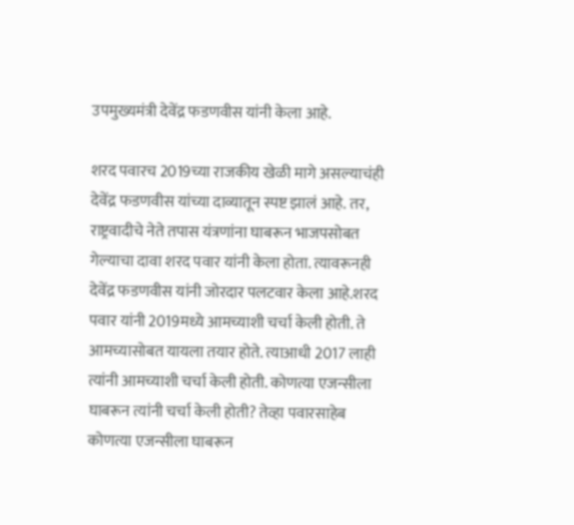उपमुख्यमंत्री देवेंद्र फडणवीस यांनी केला आहे.

शरद पवारच 2019च्या राजकीय खेळी मागे असल्याचंही देवेंद्र फडणवीस यांच्या दाव्यातून स्पष्ट झालं आहे. तर, राष्ट्रवादीचे नेते तपास यंत्रणांना घाबरून भाजपसोबत गेल्याचा दावा शरद पवार यांनी केला होता. त्यावरूनही देवेंद्र फडणवीस यांनी जोरदार पलटवार केला आहे.शरद पवार यांनी 2019मध्ये आमच्याशी चर्चा केली होती. ते आमच्यासोबत यायला तयार होते. त्याआधी 2017 लाही त्यांनी आमच्याशी चर्चा केली होती. कोणत्या एजन्सीला घाबरून त्यांनी चर्चा केली होती? तेव्हा पवारसाहेब कोणत्या एजन्सीला घाबरून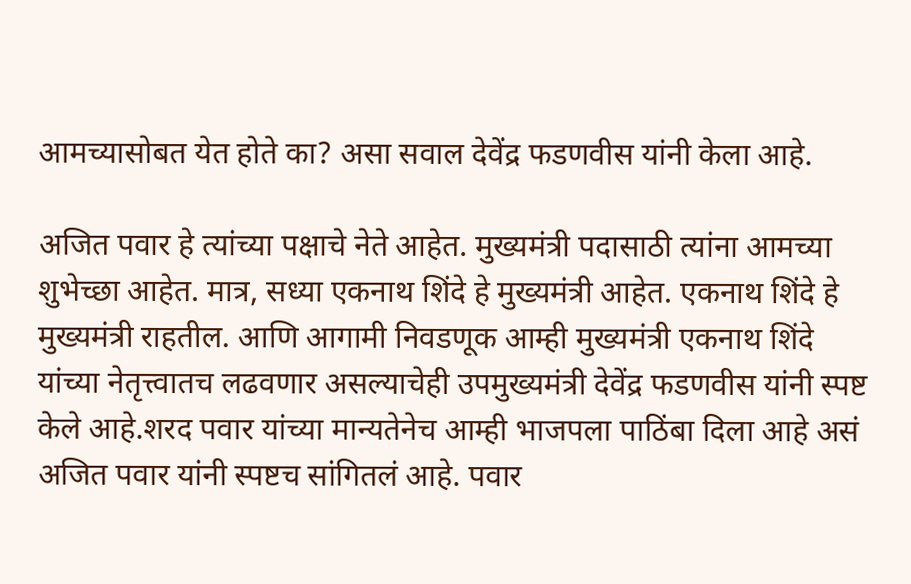आमच्यासोबत येत होते का? असा सवाल देवेंद्र फडणवीस यांनी केला आहे.

अजित पवार हे त्यांच्या पक्षाचे नेते आहेत. मुख्यमंत्री पदासाठी त्यांना आमच्या शुभेच्छा आहेत. मात्र, सध्या एकनाथ शिंदे हे मुख्यमंत्री आहेत. एकनाथ शिंदे हे मुख्यमंत्री राहतील. आणि आगामी निवडणूक आम्ही मुख्यमंत्री एकनाथ शिंदे यांच्या नेतृत्त्वातच लढवणार असल्याचेही उपमुख्यमंत्री देवेंद्र फडणवीस यांनी स्पष्ट केले आहे.शरद पवार यांच्या मान्यतेनेच आम्ही भाजपला पाठिंबा दिला आहे असं अजित पवार यांनी स्पष्टच सांगितलं आहे. पवार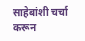साहेबांशी चर्चा करून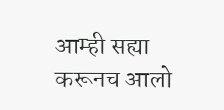आम्ही सह्या करूनच आलो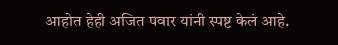आहोत हेही अजित पवार यांनी स्पष्ट केलं आहे.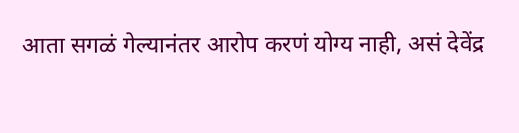आता सगळं गेल्यानंतर आरोप करणं योग्य नाही, असं देवेंद्र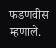फडणवीस म्हणाले.